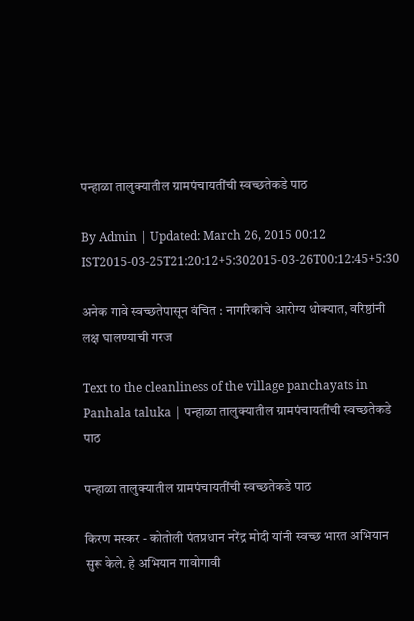पन्हाळा तालुक्यातील ग्रामपंचायतींची स्वच्छतेकडे पाठ

By Admin | Updated: March 26, 2015 00:12 IST2015-03-25T21:20:12+5:302015-03-26T00:12:45+5:30

अनेक गावे स्वच्छतेपासून वंचित : नागरिकांचे आरोग्य धोक्यात, वरिष्ठांनी लक्ष घालण्याची गरज

Text to the cleanliness of the village panchayats in Panhala taluka | पन्हाळा तालुक्यातील ग्रामपंचायतींची स्वच्छतेकडे पाठ

पन्हाळा तालुक्यातील ग्रामपंचायतींची स्वच्छतेकडे पाठ

किरण मस्कर - कोतोली पंतप्रधान नरेंद्र मोदी यांनी स्वच्छ भारत अभियान सुरू केले. हे अभियान गावोगावी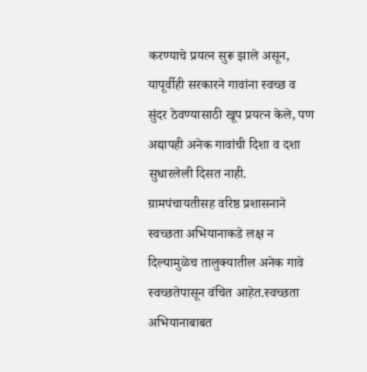करण्याचे प्रयत्न सुरू झाले असून, यापूर्वीही सरकारने गावांना स्वच्छ व सुंदर ठेवण्यासाठी खूप प्रयत्न केले, पण अद्यापही अनेक गावांची दिशा व दशा सुधारलेली दिसत नाही. ग्रामपंचायतीसह वरिष्ठ प्रशासनाने स्वच्छता अभियानाकडे लक्ष न दिल्यामुळेच तालुक्यातील अनेक गावे स्वच्छतेपासून वंचित आहेत.स्वच्छता अभियानाबाबत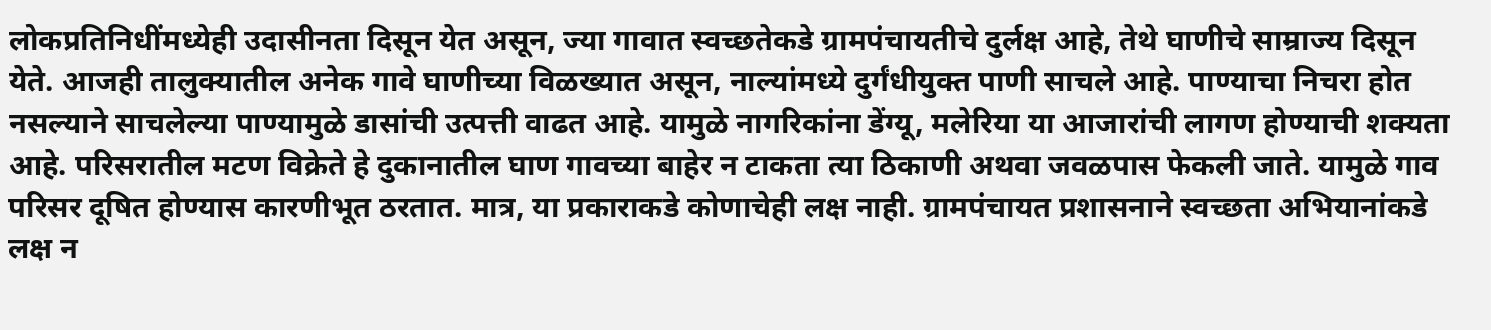लोकप्रतिनिधींमध्येही उदासीनता दिसून येत असून, ज्या गावात स्वच्छतेकडे ग्रामपंचायतीचे दुर्लक्ष आहे, तेथे घाणीचे साम्राज्य दिसून येते. आजही तालुक्यातील अनेक गावे घाणीच्या विळख्यात असून, नाल्यांमध्ये दुर्गंधीयुक्त पाणी साचले आहे. पाण्याचा निचरा होत नसल्याने साचलेल्या पाण्यामुळे डासांची उत्पत्ती वाढत आहे. यामुळे नागरिकांना डेंग्यू, मलेरिया या आजारांची लागण होण्याची शक्यता आहे. परिसरातील मटण विक्रेते हे दुकानातील घाण गावच्या बाहेर न टाकता त्या ठिकाणी अथवा जवळपास फेकली जाते. यामुळे गाव परिसर दूषित होण्यास कारणीभूत ठरतात. मात्र, या प्रकाराकडे कोणाचेही लक्ष नाही. ग्रामपंचायत प्रशासनाने स्वच्छता अभियानांकडे लक्ष न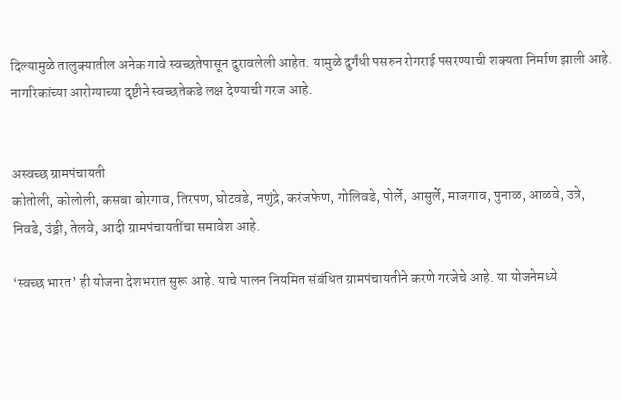दिल्यामुळे तालुक्यातील अनेक गावे स्वच्छतेपासून दुरावलेली आहेत. यामुळे दुर्गंधी पसरुन रोगराई पसरण्याची शक्यता निर्माण झाली आहे. नागरिकांच्या आरोग्याच्या दृष्टीने स्वच्छतेकडे लक्ष देण्याची गरज आहे.


अस्वच्छ ग्रामपंचायती
कोतोली, कोलोली, कसबा बोरगाव, तिरपण, घोटवडे, नणुंद्रे, करंजफेण, गोलिवडे, पोर्ले, आसुर्ले, माजगाव, पुनाळ, आळवे, उत्रे, निवडे, उंड्री, तेलवे, आदी ग्रामपंचायतींचा समावेश आहे.

‘स्वच्छ भारत’ ही योजना देशभरात सुरू आहे. याचे पालन नियमित संबंधित ग्रामपंचायतीने करणे गरजेचे आहे. या योजनेमध्ये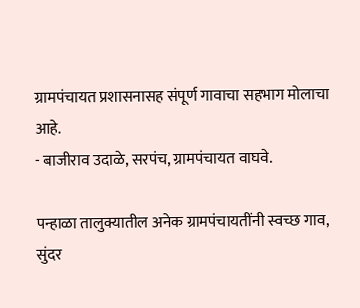ग्रामपंचायत प्रशासनासह संपूर्ण गावाचा सहभाग मोलाचा आहे.
- बाजीराव उदाळे, सरपंच, ग्रामपंचायत वाघवे.

पन्हाळा तालुक्यातील अनेक ग्रामपंचायतींनी स्वच्छ गाव, सुंदर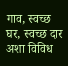गाव, स्वच्छ घर, स्वच्छ दार अशा विविध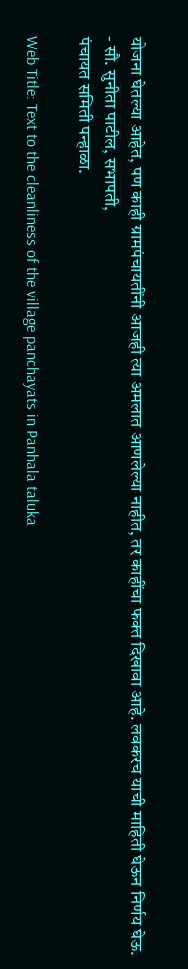योजना घेतल्या आहेत, पण काही ग्रामपंचायतींनी आजही त्या अमलात आणलेल्या नाहीत, तर काहींचा फक्त दिखावा आहे. लवकरच याची माहिती घेऊन निर्णय घेऊ.
- सौ. सुनीता पाटील, सभापती,
पंचायत समिती पन्हाळा.

Web Title: Text to the cleanliness of the village panchayats in Panhala taluka